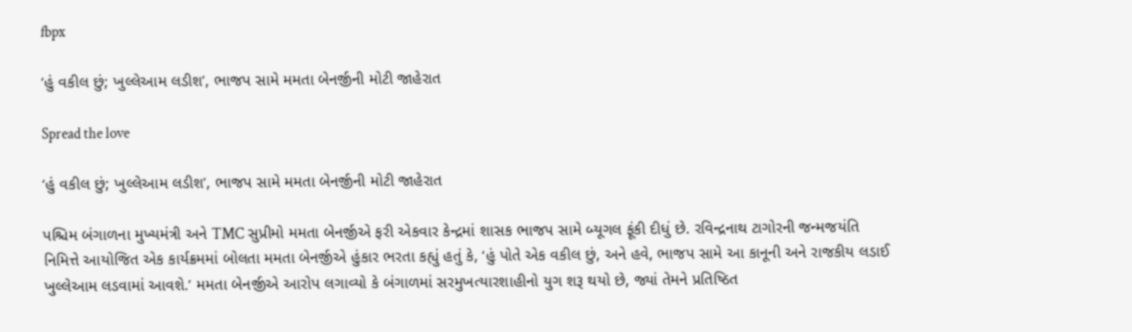fbpx

‘હું વકીલ છું; ખુલ્લેઆમ લડીશ’, ભાજપ સામે મમતા બેનર્જીની મોટી જાહેરાત

Spread the love

‘હું વકીલ છું; ખુલ્લેઆમ લડીશ’, ભાજપ સામે મમતા બેનર્જીની મોટી જાહેરાત

પશ્ચિમ બંગાળના મુખ્યમંત્રી અને TMC સુપ્રીમો મમતા બેનર્જીએ ફરી એકવાર કેન્દ્રમાં શાસક ભાજપ સામે બ્યૂગલ ફૂંકી દીધું છે. રવિન્દ્રનાથ ટાગોરની જન્મજયંતિ નિમિત્તે આયોજિત એક કાર્યક્રમમાં બોલતા મમતા બેનર્જીએ હુંકાર ભરતા કહ્યું હતું કે, ‘હું પોતે એક વકીલ છું, અને હવે, ભાજપ સામે આ કાનૂની અને રાજકીય લડાઈ ખુલ્લેઆમ લડવામાં આવશે.’ મમતા બેનર્જીએ આરોપ લગાવ્યો કે બંગાળમાં સરમુખત્યારશાહીનો યુગ શરૂ થયો છે, જ્યાં તેમને પ્રતિષ્ઠિત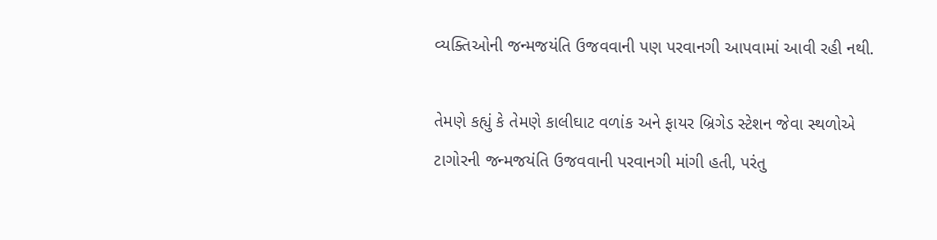વ્યક્તિઓની જન્મજયંતિ ઉજવવાની પણ પરવાનગી આપવામાં આવી રહી નથી.

તેમણે કહ્યું કે તેમણે કાલીઘાટ વળાંક અને ફાયર બ્રિગેડ સ્ટેશન જેવા સ્થળોએ ટાગોરની જન્મજયંતિ ઉજવવાની પરવાનગી માંગી હતી, પરંતુ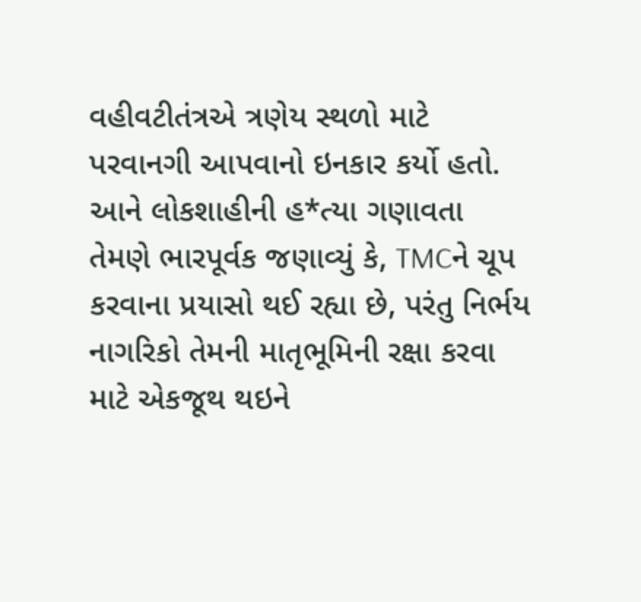વહીવટીતંત્રએ ત્રણેય સ્થળો માટે પરવાનગી આપવાનો ઇનકાર કર્યો હતો. આને લોકશાહીની હ*ત્યા ગણાવતા તેમણે ભારપૂર્વક જણાવ્યું કે, TMCને ચૂપ કરવાના પ્રયાસો થઈ રહ્યા છે, પરંતુ નિર્ભય નાગરિકો તેમની માતૃભૂમિની રક્ષા કરવા માટે એકજૂથ થઇને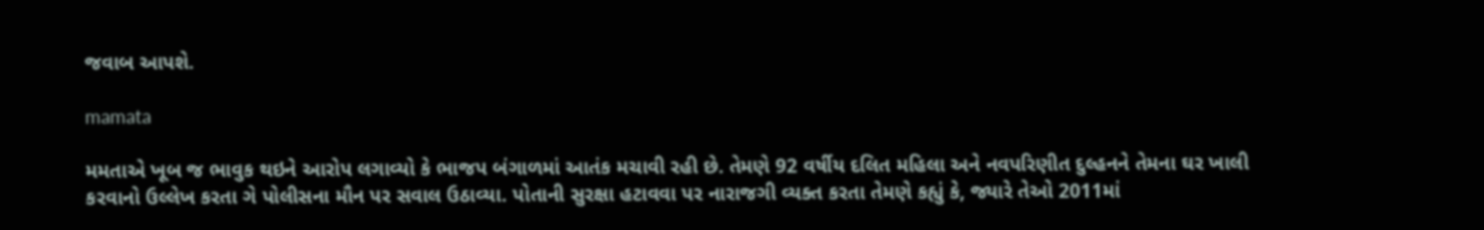જવાબ આપશે.

mamata

મમતાએ ખૂબ જ ભાવુક થઇને આરોપ લગાવ્યો કે ભાજપ બંગાળમાં આતંક મચાવી રહી છે. તેમણે 92 વર્ષીય દલિત મહિલા અને નવપરિણીત દુલ્હનને તેમના ઘર ખાલી કરવાનો ઉલ્લેખ કરતા ગે પોલીસના મૌન પર સવાલ ઉઠાવ્યા. પોતાની સુરક્ષા હટાવવા પર નારાજગી વ્યક્ત કરતા તેમણે કહ્યું કે, જ્યારે તેઓ 2011માં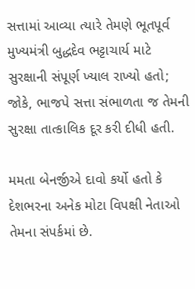સત્તામાં આવ્યા ત્યારે તેમણે ભૂતપૂર્વ મુખ્યમંત્રી બુદ્ધદેવ ભટ્ટાચાર્ય માટે સુરક્ષાની સંપૂર્ણ ખ્યાલ રાખ્યો હતો; જોકે, ભાજપે સત્તા સંભાળતા જ તેમની સુરક્ષા તાત્કાલિક દૂર કરી દીધી હતી.

મમતા બેનર્જીએ દાવો કર્યો હતો કે દેશભરના અનેક મોટા વિપક્ષી નેતાઓ તેમના સંપર્કમાં છે.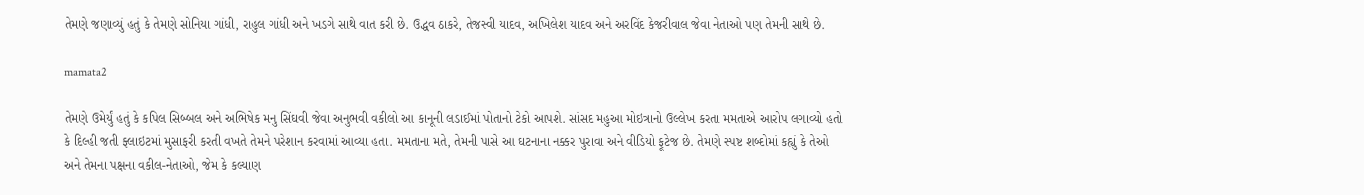તેમણે જણાવ્યું હતું કે તેમણે સોનિયા ગાંધી, રાહુલ ગાંધી અને ખડગે સાથે વાત કરી છે. ઉદ્ધવ ઠાકરે, તેજસ્વી યાદવ, અખિલેશ યાદવ અને અરવિંદ કેજરીવાલ જેવા નેતાઓ પણ તેમની સાથે છે.

mamata2

તેમણે ઉમેર્યું હતું કે કપિલ સિબ્બલ અને અભિષેક મનુ સિંઘવી જેવા અનુભવી વકીલો આ કાનૂની લડાઈમાં પોતાનો ટેકો આપશે. સાંસદ મહુઆ મોઇત્રાનો ઉલ્લેખ કરતા મમતાએ આરોપ લગાવ્યો હતો કે દિલ્હી જતી ફ્લાઇટમાં મુસાફરી કરતી વખતે તેમને પરેશાન કરવામાં આવ્યા હતા. મમતાના મતે, તેમની પાસે આ ઘટનાના નક્કર પુરાવા અને વીડિયો ફૂટેજ છે. તેમણે સ્પષ્ટ શબ્દોમાં કહ્યું કે તેઓ અને તેમના પક્ષના વકીલ-નેતાઓ, જેમ કે કલ્યાણ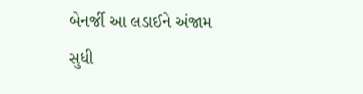બેનર્જી આ લડાઈને અંજામ સુધી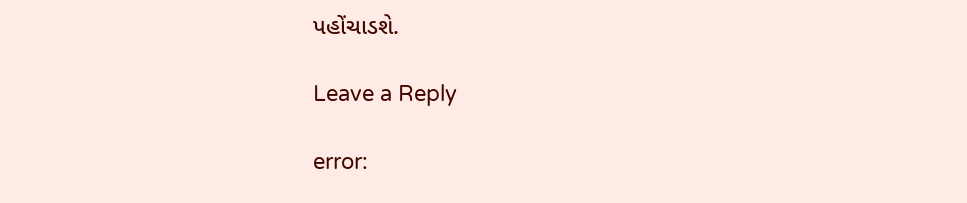પહોંચાડશે.

Leave a Reply

error: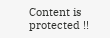Content is protected !!